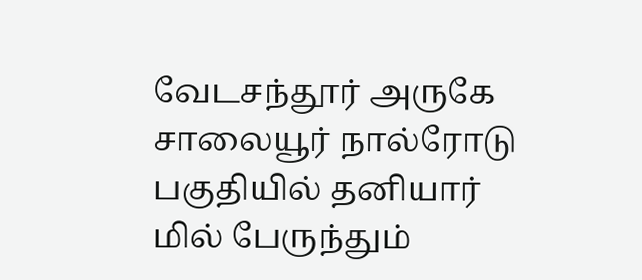வேடசந்தூர் அருகே சாலையூர் நால்ரோடு பகுதியில் தனியார் மில் பேருந்தும்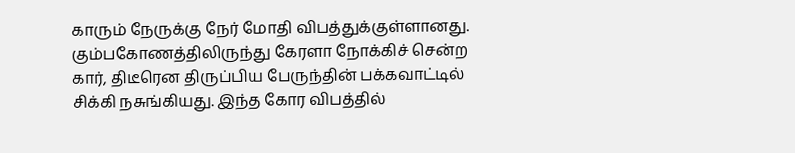காரும் நேருக்கு நேர் மோதி விபத்துக்குள்ளானது. கும்பகோணத்திலிருந்து கேரளா நோக்கிச் சென்ற கார், திடீரென திருப்பிய பேருந்தின் பக்கவாட்டில் சிக்கி நசுங்கியது. இந்த கோர விபத்தில்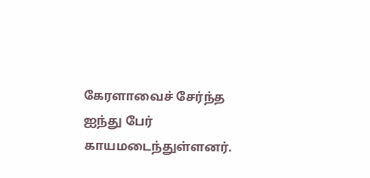கேரளாவைச் சேர்ந்த ஐந்து பேர் காயமடைந்துள்ளனர்.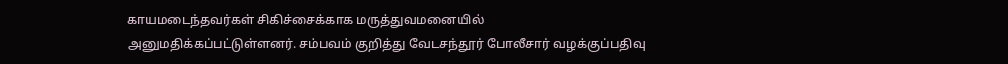காயமடைந்தவர்கள் சிகிச்சைக்காக மருத்துவமனையில் அனுமதிக்கப்பட்டுள்ளனர். சம்பவம் குறித்து வேடசந்தூர் போலீசார் வழக்குப்பதிவு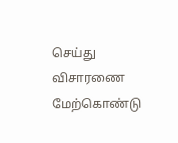செய்து விசாரணை மேற்கொண்டு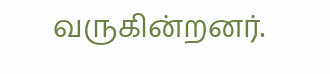வருகின்றனர்.